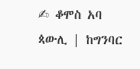✍ ቆሞስ አባ ጳውሊ | ከግንባር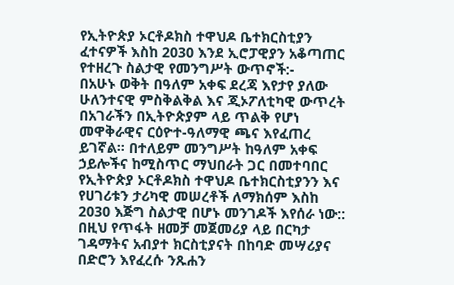የኢትዮጵያ ኦርቶዶክስ ተዋህዶ ቤተክርስቲያን ፈተናዎች እስከ 2030 እንደ ኢሮፓዊያን አቆጣጠር የተዘረጉ ስልታዊ የመንግሥት ውጥኖች:-
በአሁኑ ወቅት በዓለም አቀፍ ደረጃ እየታየ ያለው ሁለንተናዊ ምስቅልቅል እና ጂኦፖለቲካዊ ውጥረት በአገራችን በኢትዮጵያም ላይ ጥልቅ የሆነ መዋቅራዊና ርዕዮተ-ዓለማዊ ጫና እየፈጠረ ይገኛል። በተለይም መንግሥት ከዓለም አቀፍ ኃይሎችና ከሚስጥር ማህበራት ጋር በመተባበር የኢትዮጵያ ኦርቶዶክስ ተዋህዶ ቤተክርስቲያንን እና የሀገሪቱን ታሪካዊ መሠረቶች ለማክሰም እስከ 2030 እጅግ ስልታዊ በሆኑ መንገዶች እየሰራ ነው:: በዚህ የጥፋት ዘመቻ መጀመሪያ ላይ በርካታ ገዳማትና አብያተ ክርስቲያናት በከባድ መሣሪያና በድሮን እየፈረሱ ንጹሐን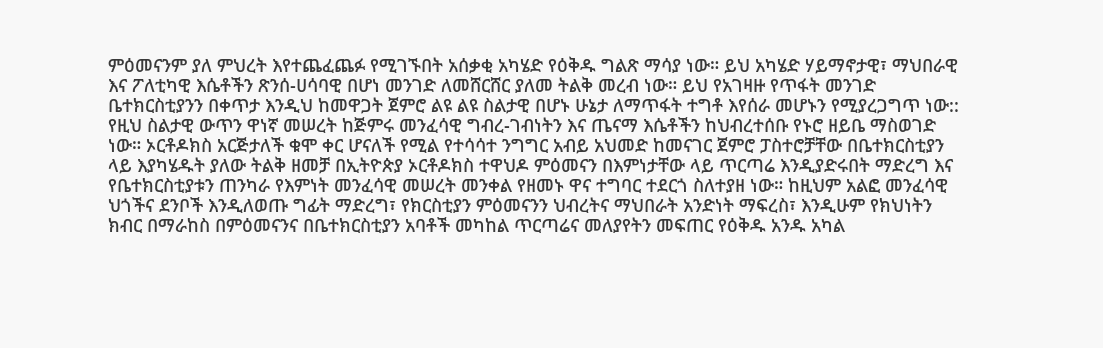ምዕመናንም ያለ ምህረት እየተጨፈጨፉ የሚገኙበት አሰቃቂ አካሄድ የዕቅዱ ግልጽ ማሳያ ነው። ይህ አካሄድ ሃይማኖታዊ፣ ማህበራዊ እና ፖለቲካዊ እሴቶችን ጽንሰ-ሀሳባዊ በሆነ መንገድ ለመሸርሸር ያለመ ትልቅ መረብ ነው። ይህ የአገዛዙ የጥፋት መንገድ ቤተክርስቲያንን በቀጥታ እንዲህ ከመዋጋት ጀምሮ ልዩ ልዩ ስልታዊ በሆኑ ሁኔታ ለማጥፋት ተግቶ እየሰራ መሆኑን የሚያረጋግጥ ነው::
የዚህ ስልታዊ ውጥን ዋነኛ መሠረት ከጅምሩ መንፈሳዊ ግብረ-ገብነትን እና ጤናማ እሴቶችን ከህብረተሰቡ የኑሮ ዘይቤ ማስወገድ ነው። ኦርቶዶክስ አርጅታለች ቁሞ ቀር ሆናለች የሚል የተሳሳተ ንግግር አብይ አህመድ ከመናገር ጀምሮ ፓስተሮቻቸው በቤተክርስቲያን ላይ እያካሄዱት ያለው ትልቅ ዘመቻ በኢትዮጵያ ኦርቶዶክስ ተዋህዶ ምዕመናን በእምነታቸው ላይ ጥርጣሬ እንዲያድሩበት ማድረግ እና የቤተክርስቲያቱን ጠንካራ የእምነት መንፈሳዊ መሠረት መንቀል የዘመኑ ዋና ተግባር ተደርጎ ስለተያዘ ነው። ከዚህም አልፎ መንፈሳዊ ህጎችና ደንቦች እንዲለወጡ ግፊት ማድረግ፣ የክርስቲያን ምዕመናንን ህብረትና ማህበራት አንድነት ማፍረስ፣ እንዲሁም የክህነትን ክብር በማራከስ በምዕመናንና በቤተክርስቲያን አባቶች መካከል ጥርጣሬና መለያየትን መፍጠር የዕቅዱ አንዱ አካል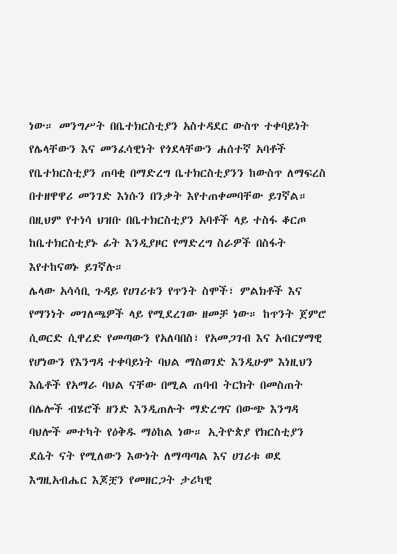ነው። መንግሥት በቤተክርስቲያን አስተዳደር ውስጥ ተቀባይነት የሌላቸውን እና መንፈሳዊነት የጎደላቸውን ሐሰተኛ አባቶች የቤተክርስቲያን ጠባቂ በማድረግ ቤተክርስቲያንን ከውስጥ ለማፍረስ በተዘዋዋሪ መንገድ እነሱን በንቃት እየተጠቀመባቸው ይገኛል። በዚህም የተነሳ ህዝቡ በቤተክርስቲያን አባቶች ላይ ተስፋ ቆርጦ ከቤተክርስቲያኑ ፊት እንዲያዞር የማድረግ ስራዎች በስፋት እየተከናወኑ ይገኛሉ።
ሌላው አሳሳቢ ጉዳይ የሀገሪቱን የጥንት ስሞች፣ ምልክቶች እና የማንነት መገለጫዎች ላይ የሚደረገው ዘመቻ ነው። ከጥንት ጀምሮ ሲወርድ ሲዋረድ የመጣውን የአለባበስ፣ የአመጋገብ እና አብርሃማዊ የሆነውን የእንግዳ ተቀባይነት ባህል ማስወገድ እንዲሁም እነዚህን እሴቶች የአማራ ባህል ናቸው በሚል ጠባብ ትርክት በመስጠት በሌሎች ብሄሮች ዘንድ እንዲጠሉት ማድረግና በውጭ እንግዳ ባህሎች መተካት የዕቅዱ ማዕከል ነው። ኢትዮጵያ የክርስቲያን ደሴት ናት የሚለውን እውነት ለማጣጣል እና ሀገሪቱ ወደ እግዚአብሔር እጆቿን የመዘርጋት ታሪካዊ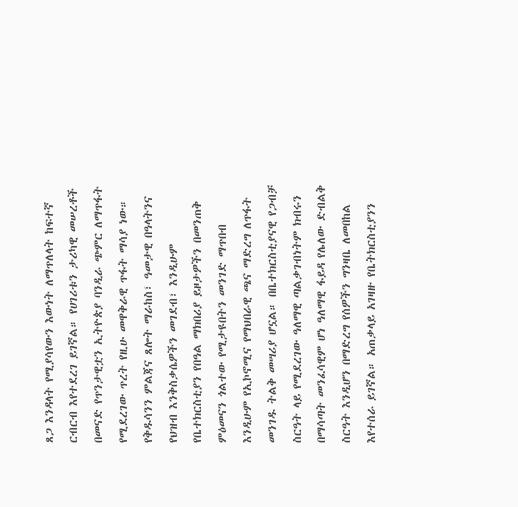ጸጋ እንዳላት የሚያሳየውን እውነት ለማጥለላት ከፍተኛ ርብርብ እየተደረገ ይገኛል። የሀገሪቱን ታሪካዊ መሠረቶች በመናድ የጥንታዊቷን ኢትዮጵያ ባንዲራ ጭምር ለማጥፋት የሚደረገው ጥረት የዚሁ መዋቅራዊ ጥፋት ማሳያ ነው።
የቅዱሳንን ምልጃና ጸሎት ማራከስ፣ ዓመታዊ በዓላትንና የህዝብ እንቅስቃሴዎችን መገደብ፣ እንዲሁም የቤተክርስቲያን የበዓል ማክበሪያ ይዞታዎችን በመንጠቅ ምዕመናን ጎልተው የሚታዩበትን መንገድ ማጥበብ እንዲሁም የኢኮኖሚና የማህበራዊ ጫና ማድረግ ለጥፋት መንገዱ ትልቅ መሣሪያ ሆኗል። በቤተክርስቲያናዊ የጋብቻ ስርዓት ላይ የሚደረገው ዓለማዊ ጣልቃገብነትም ክብሩን በማሳጣት መንፈሳዊም ሆነ ዓለማዊ ፋይዳ የሌለው ድብልቅ ስርዓት እንዲሆን በማድረግ የሰዎችን ግንዛቤ ለመበከል እየተሰራ ይገኛል። አጠቃላይ አገዛዙ የቤትክርስቲያንን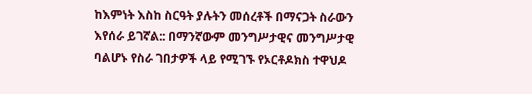ከእምነት እስከ ስርዓት ያሉትን መሰረቶች በማናጋት ስራውን እየሰራ ይገኛል:: በማንኛውም መንግሥታዊና መንግሥታዊ ባልሆኑ የስራ ገበታዎች ላይ የሚገኙ የኦርቶዶክስ ተዋህዶ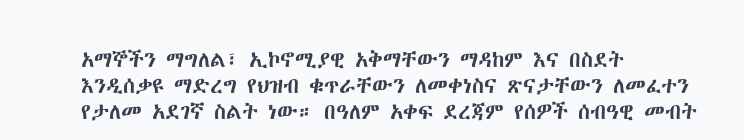አማኞችን ማግለል፣ ኢኮኖሚያዊ አቅማቸውን ማዳከም እና በስደት እንዲሰቃዩ ማድረግ የህዝብ ቁጥራቸውን ለመቀነስና ጽናታቸውን ለመፈተን የታለመ አደገኛ ስልት ነው። በዓለም አቀፍ ደረጃም የሰዎች ሰብዓዊ መብት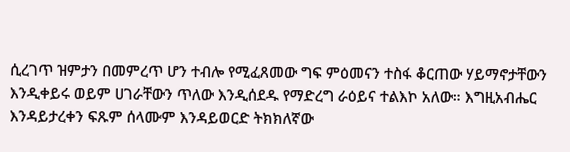ሲረገጥ ዝምታን በመምረጥ ሆን ተብሎ የሚፈጸመው ግፍ ምዕመናን ተስፋ ቆርጠው ሃይማኖታቸውን እንዲቀይሩ ወይም ሀገራቸውን ጥለው እንዲሰደዱ የማድረግ ራዕይና ተልእኮ አለው። እግዚአብሔር እንዳይታረቀን ፍጹም ሰላሙም እንዳይወርድ ትክክለኛው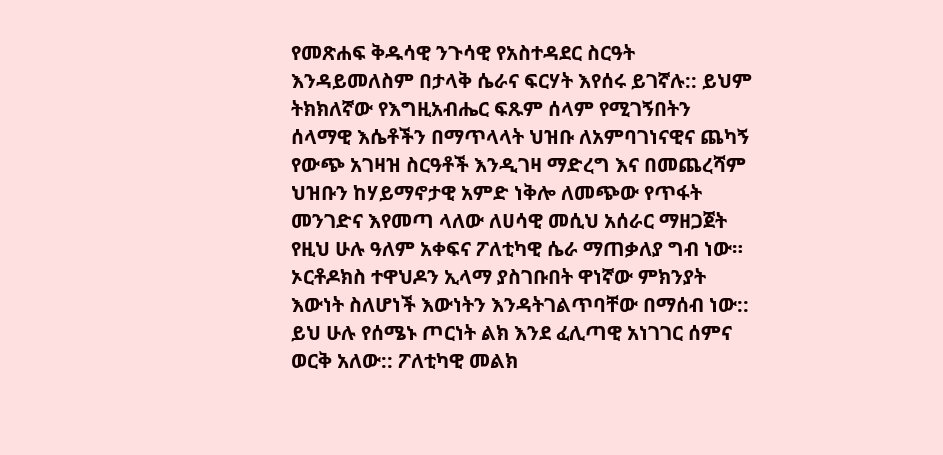የመጽሐፍ ቅዱሳዊ ንጉሳዊ የአስተዳደር ስርዓት እንዳይመለስም በታላቅ ሴራና ፍርሃት እየሰሩ ይገኛሉ:: ይህም ትክክለኛው የእግዚአብሔር ፍጹም ሰላም የሚገኝበትን ሰላማዊ እሴቶችን በማጥላላት ህዝቡ ለአምባገነናዊና ጨካኝ የውጭ አገዛዝ ስርዓቶች እንዲገዛ ማድረግ እና በመጨረሻም ህዝቡን ከሃይማኖታዊ አምድ ነቅሎ ለመጭው የጥፋት መንገድና እየመጣ ላለው ለሀሳዊ መሲህ አሰራር ማዘጋጀት የዚህ ሁሉ ዓለም አቀፍና ፖለቲካዊ ሴራ ማጠቃለያ ግብ ነው። ኦርቶዶክስ ተዋህዶን ኢላማ ያስገቡበት ዋነኛው ምክንያት እውነት ስለሆነች እውነትን እንዳትገልጥባቸው በማሰብ ነው:: ይህ ሁሉ የሰሜኑ ጦርነት ልክ እንደ ፈሊጣዊ አነገገር ሰምና ወርቅ አለው:: ፖለቲካዊ መልክ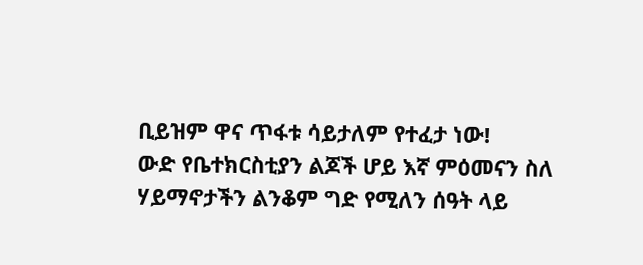ቢይዝም ዋና ጥፋቱ ሳይታለም የተፈታ ነው!
ውድ የቤተክርስቲያን ልጆች ሆይ እኛ ምዕመናን ስለ ሃይማኖታችን ልንቆም ግድ የሚለን ሰዓት ላይ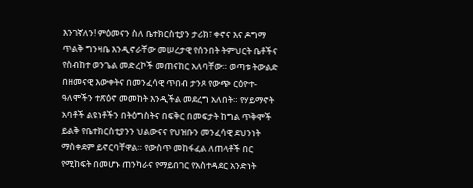እንገኛለን! ምዕመናን ስለ ቤተክርስቲያን ታሪክ፣ ቀኖና እና ዶግማ ጥልቅ ግንዛቤ እንዲኖራቸው መሠረታዊ የሰንበት ትምህርት ቤቶችና የስብከተ ወንጌል መድረኮች መጠናከር አለባቸው። ወጣቱ ትውልድ በዘመናዊ እውቀትና በመንፈሳዊ ጥበብ ታንጾ የውጭ ርዕዮተ-ዓለሞችን ተጽዕኖ መመከት እንዲችል መደረግ አለበት። የሃይማኖት አባቶች ልዩነቶችን በትዕግስትና በፍቅር በመፍታት ከግል ጥቅሞች ይልቅ የቤተክርስቲያንን ህልውናና የህዝቡን መንፈሳዊ ደህንነት ማስቀደም ይኖርባቸዋል። የውስጥ መከፋፈል ለጠላቶች በር የሚከፍት በመሆኑ ጠንካራና የማይበገር የአስተዳደር አንድነት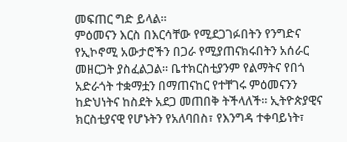መፍጠር ግድ ይላል።
ምዕመናን እርስ በእርሳቸው የሚደጋገፉበትን የንግድና የኢኮኖሚ አውታሮችን በጋራ የሚያጠናክሩበትን አሰራር መዘርጋት ያስፈልጋል። ቤተክርስቲያንም የልማትና የበጎ አድራጎት ተቋማቷን በማጠናከር የተቸገሩ ምዕመናንን ከድህነትና ከስደት አደጋ መጠበቅ ትችላለች። ኢትዮጵያዊና ክርስቲያናዊ የሆኑትን የአለባበስ፣ የእንግዳ ተቀባይነት፣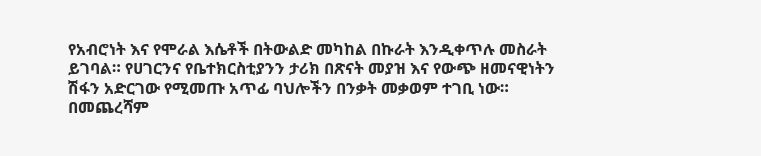የአብሮነት እና የሞራል እሴቶች በትውልድ መካከል በኩራት እንዲቀጥሉ መስራት ይገባል። የሀገርንና የቤተክርስቲያንን ታሪክ በጽናት መያዝ እና የውጭ ዘመናዊነትን ሽፋን አድርገው የሚመጡ አጥፊ ባህሎችን በንቃት መቃወም ተገቢ ነው። በመጨረሻም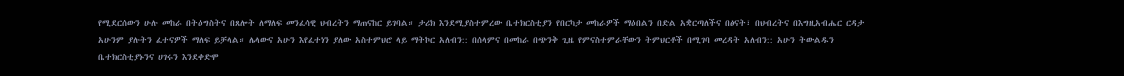የሚደርሰውን ሁሉ መከራ በትዕግስትና በጸሎት ለማለፍ መንፈሳዊ ህብረትን ማጠናከር ይገባል። ታሪክ እንደሚያስተምረው ቤተክርስቲያን የበርካታ መከራዎች ማዕበልን በድል አቋርጣለችና በፅናት፣ በህብረትና በእግዚአብሔር ርዳታ አሁንም ያሉትን ፈተናዎች ማለፍ ይቻላል። ሌላውና አሁን እየፈተነን ያለው አስተምህሮ ላይ ማትኮር አለብን:: በሰላምና በመከራ በጭንቅ ጊዜ የምናስተምራቸውን ትምህርቶች በሚገባ መረዳት አለብን:: አሁን ትውልዱን ቤተክርስቲያኑንና ሀገሩን እንደቀድሞ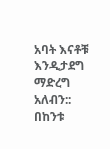አባት እናቶቹ እንዲታደግ ማድረግ አለብን:: በከንቱ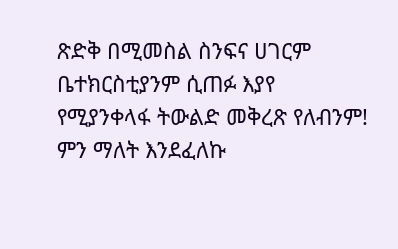ጽድቅ በሚመስል ስንፍና ሀገርም ቤተክርስቲያንም ሲጠፉ እያየ የሚያንቀላፋ ትውልድ መቅረጽ የለብንም! ምን ማለት እንደፈለኩ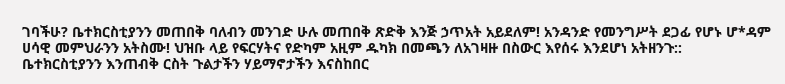ገባችሁ? ቤተክርስቲያንን መጠበቅ ባለብን መንገድ ሁሉ መጠበቅ ጽድቅ እንጅ ኃጥአት አይደለም! አንዳንድ የመንግሥት ደጋፊ የሆኑ ሆ*ዳም ሀሳዊ መምህራንን አትስሙ! ህዝቡ ላይ የፍርሃትና የድካም አዚም ዱካክ በመጫን ለአገዛዙ በስውር እየሰሩ እንደሆነ አትዘንጉ::
ቤተክርስቲያንን እንጠብቅ ርስት ጉልታችን ሃይማኖታችን እናስከበር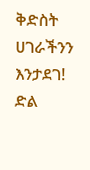ቅድስት ሀገራችንን እንታደገ!
ድል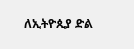ለኢትዮጲያ ድል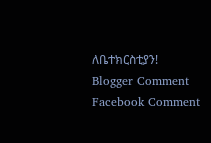ለቤተክርስቲያን!
Blogger Comment
Facebook Comment